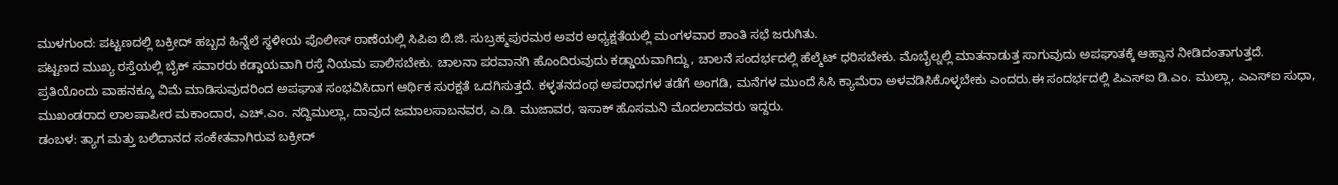ಮುಳಗುಂದ: ಪಟ್ಟಣದಲ್ಲಿ ಬಕ್ರೀದ್ ಹಬ್ಬದ ಹಿನ್ನೆಲೆ ಸ್ಥಳೀಯ ಪೊಲೀಸ್ ಠಾಣೆಯಲ್ಲಿ ಸಿಪಿಐ ಬಿ.ಜಿ. ಸುಬ್ರಹ್ಮಪುರಮಠ ಅವರ ಅಧ್ಯಕ್ಷತೆಯಲ್ಲಿ ಮಂಗಳವಾರ ಶಾಂತಿ ಸಭೆ ಜರುಗಿತು.
ಪಟ್ಟಣದ ಮುಖ್ಯ ರಸ್ತೆಯಲ್ಲಿ ಬೈಕ್ ಸವಾರರು ಕಡ್ಡಾಯವಾಗಿ ರಸ್ತೆ ನಿಯಮ ಪಾಲಿಸಬೇಕು. ಚಾಲನಾ ಪರವಾನಗಿ ಹೊಂದಿರುವುದು ಕಡ್ಡಾಯವಾಗಿದ್ದು, ಚಾಲನೆ ಸಂದರ್ಭದಲ್ಲಿ ಹೆಲ್ಮೆಟ್ ಧರಿಸಬೇಕು. ಮೊಬೈಲ್ನಲ್ಲಿ ಮಾತನಾಡುತ್ತ ಸಾಗುವುದು ಅಪಘಾತಕ್ಕೆ ಆಹ್ವಾನ ನೀಡಿದಂತಾಗುತ್ತದೆ. ಪ್ರತಿಯೊಂದು ವಾಹನಕ್ಕೂ ವಿಮೆ ಮಾಡಿಸುವುದರಿಂದ ಅಪಘಾತ ಸಂಭವಿಸಿದಾಗ ಆರ್ಥಿಕ ಸುರಕ್ಷತೆ ಒದಗಿಸುತ್ತದೆ. ಕಳ್ಳತನದಂಥ ಅಪರಾಧಗಳ ತಡೆಗೆ ಅಂಗಡಿ, ಮನೆಗಳ ಮುಂದೆ ಸಿಸಿ ಕ್ಯಾಮೆರಾ ಅಳವಡಿಸಿಕೊಳ್ಳಬೇಕು ಎಂದರು.ಈ ಸಂದರ್ಭದಲ್ಲಿ ಪಿಎಸ್ಐ ಡಿ.ಎಂ. ಮುಲ್ಲಾ, ಎಎಸ್ಐ ಸುಧಾ, ಮುಖಂಡರಾದ ಲಾಲಷಾಪೀರ ಮಕಾಂದಾರ, ಎಚ್.ಎಂ. ನದ್ದಿಮುಲ್ಲಾ, ದಾವುದ ಜಮಾಲಸಾಬನವರ, ಎ.ಡಿ. ಮುಜಾವರ, ಇಸಾಕ್ ಹೊಸಮನಿ ಮೊದಲಾದವರು ಇದ್ದರು.
ಡಂಬಳ: ತ್ಯಾಗ ಮತ್ತು ಬಲಿದಾನದ ಸಂಕೇತವಾಗಿರುವ ಬಕ್ರೀದ್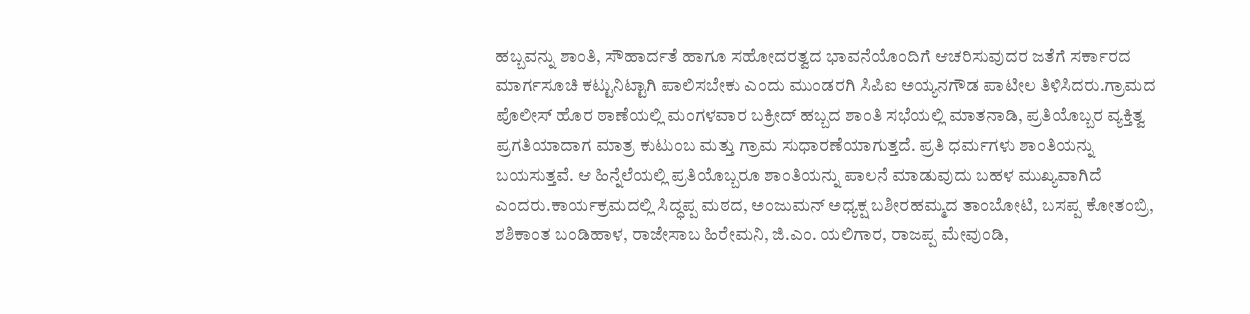ಹಬ್ಬವನ್ನು ಶಾಂತಿ, ಸೌಹಾರ್ದತೆ ಹಾಗೂ ಸಹೋದರತ್ವದ ಭಾವನೆಯೊಂದಿಗೆ ಆಚರಿಸುವುದರ ಜತೆಗೆ ಸರ್ಕಾರದ ಮಾರ್ಗಸೂಚಿ ಕಟ್ಟುನಿಟ್ಟಾಗಿ ಪಾಲಿಸಬೇಕು ಎಂದು ಮುಂಡರಗಿ ಸಿಪಿಐ ಅಯ್ಯನಗೌಡ ಪಾಟೀಲ ತಿಳಿಸಿದರು.ಗ್ರಾಮದ ಪೊಲೀಸ್ ಹೊರ ಠಾಣೆಯಲ್ಲಿ ಮಂಗಳವಾರ ಬಕ್ರೀದ್ ಹಬ್ಬದ ಶಾಂತಿ ಸಭೆಯಲ್ಲಿ ಮಾತನಾಡಿ, ಪ್ರತಿಯೊಬ್ಬರ ವ್ಯಕ್ತಿತ್ವ ಪ್ರಗತಿಯಾದಾಗ ಮಾತ್ರ ಕುಟುಂಬ ಮತ್ತು ಗ್ರಾಮ ಸುಧಾರಣೆಯಾಗುತ್ತದೆ. ಪ್ರತಿ ಧರ್ಮಗಳು ಶಾಂತಿಯನ್ನು ಬಯಸುತ್ತವೆ. ಆ ಹಿನ್ನೆಲೆಯಲ್ಲಿ ಪ್ರತಿಯೊಬ್ಬರೂ ಶಾಂತಿಯನ್ನು ಪಾಲನೆ ಮಾಡುವುದು ಬಹಳ ಮುಖ್ಯವಾಗಿದೆ ಎಂದರು.ಕಾರ್ಯಕ್ರಮದಲ್ಲಿ ಸಿದ್ಧಪ್ಪ ಮಠದ, ಅಂಜುಮನ್ ಅಧ್ಯಕ್ಷ ಬಶೀರಹಮ್ಮದ ತಾಂಬೋಟಿ, ಬಸಪ್ಪ ಕೋತಂಬ್ರಿ, ಶಶಿಕಾಂತ ಬಂಡಿಹಾಳ, ರಾಜೇಸಾಬ ಹಿರೇಮನಿ, ಜಿ.ಎಂ. ಯಲಿಗಾರ, ರಾಜಪ್ಪ ಮೇವುಂಡಿ,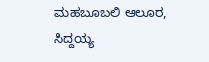ಮಹಬೂಬಲಿ ಆಲೂರ, ಸಿದ್ದಯ್ಯ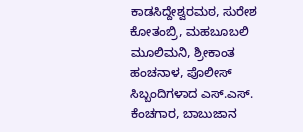ಕಾಡಸಿದ್ದೇಶ್ವರಮಠ, ಸುರೇಶ ಕೋತಂಬ್ರಿ, ಮಹಬೂಬಲಿ ಮೂಲಿಮನಿ, ಶ್ರೀಕಾಂತ ಹಂಚನಾಳ, ಪೊಲೀಸ್ ಸಿಬ್ಬಂದಿಗಳಾದ ಎಸ್.ಎಸ್. ಕೆಂಚಗಾರ, ಬಾಬುಜಾನ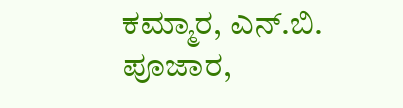ಕಮ್ಮಾರ, ಎನ್.ಬಿ. ಪೂಜಾರ,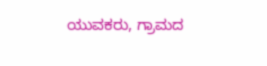ಯುವಕರು, ಗ್ರಾಮದ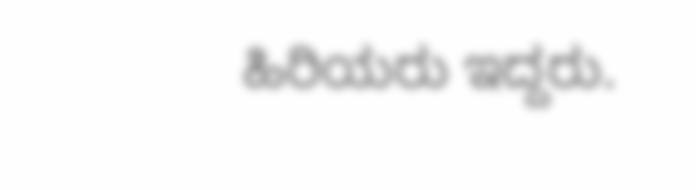ಹಿರಿಯರು ಇದ್ದರು.